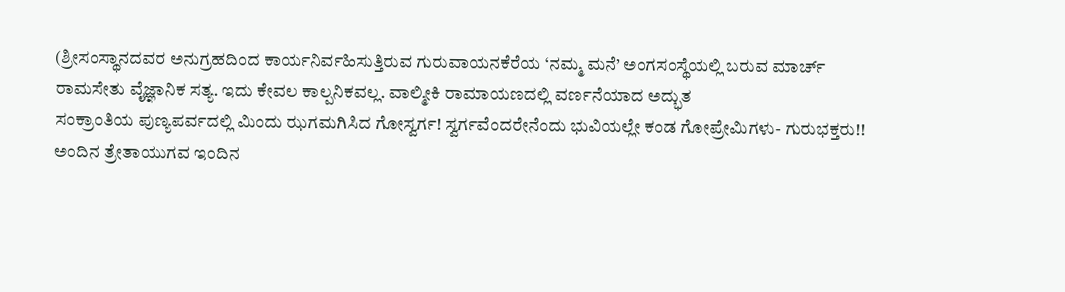(ಶ್ರೀಸಂಸ್ಥಾನದವರ ಅನುಗ್ರಹದಿಂದ ಕಾರ್ಯನಿರ್ವಹಿಸುತ್ತಿರುವ ಗುರುವಾಯನಕೆರೆಯ ‘ನಮ್ಮ ಮನೆ’ ಅಂಗಸಂಸ್ಥೆಯಲ್ಲಿ ಬರುವ ಮಾರ್ಚ್
ರಾಮಸೇತು ವೈಜ್ಞಾನಿಕ ಸತ್ಯ. ಇದು ಕೇವಲ ಕಾಲ್ಪನಿಕವಲ್ಲ. ವಾಲ್ಮೀಕಿ ರಾಮಾಯಣದಲ್ಲಿ ವರ್ಣನೆಯಾದ ಅದ್ಭುತ
ಸಂಕ್ರಾಂತಿಯ ಪುಣ್ಯಪರ್ವದಲ್ಲಿ ಮಿಂದು ಝಗಮಗಿಸಿದ ಗೋಸ್ವರ್ಗ! ಸ್ವರ್ಗವೆಂದರೇನೆಂದು ಭುವಿಯಲ್ಲೇ ಕಂಡ ಗೋಪ್ರೇಮಿಗಳು- ಗುರುಭಕ್ತರು!!
ಅಂದಿನ ತ್ರೇತಾಯುಗವ ಇಂದಿನ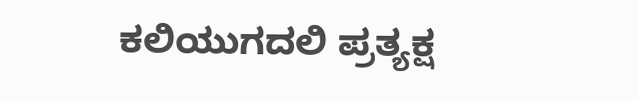ಕಲಿಯುಗದಲಿ ಪ್ರತ್ಯಕ್ಷ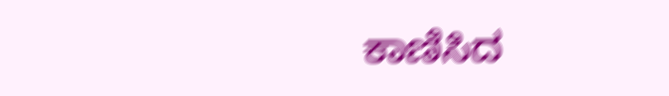ಕಾಣಿಸಿದ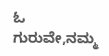ಓ ಗುರುವೇ,ನಮ್ಮ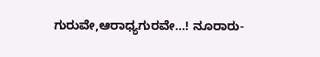ಗುರುವೇ,ಆರಾಧ್ಯಗುರವೇ…! ನೂರಾರು-